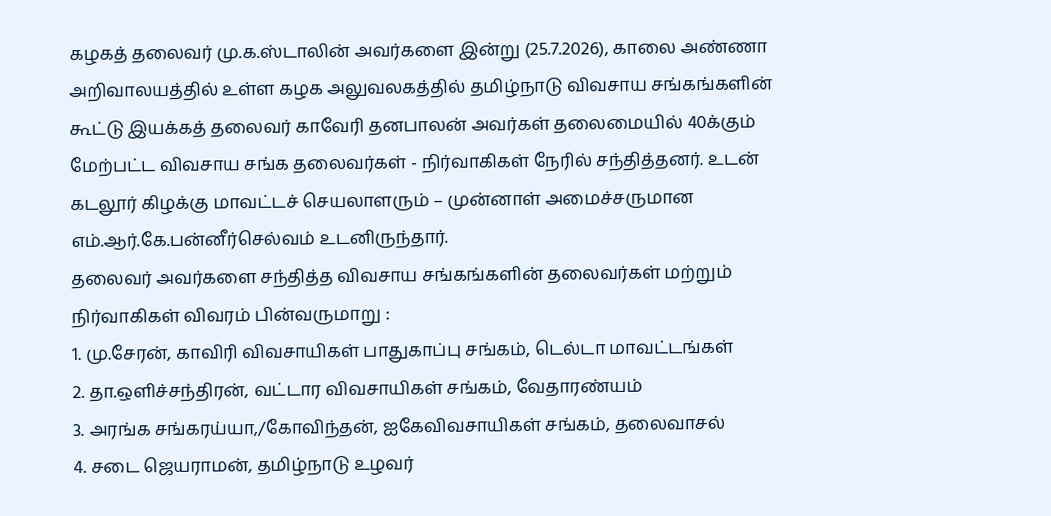கழகத் தலைவர் மு.க.ஸ்டாலின் அவர்களை இன்று (25.7.2026), காலை அண்ணா அறிவாலயத்தில் உள்ள கழக அலுவலகத்தில் தமிழ்நாடு விவசாய சங்கங்களின் கூட்டு இயக்கத் தலைவர் காவேரி தனபாலன் அவர்கள் தலைமையில் 40க்கும் மேற்பட்ட விவசாய சங்க தலைவர்கள் - நிர்வாகிகள் நேரில் சந்தித்தனர். உடன் கடலூர் கிழக்கு மாவட்டச் செயலாளரும் – முன்னாள் அமைச்சருமான எம்.ஆர்.கே.பன்னீர்செல்வம் உடனிருந்தார்.
தலைவர் அவர்களை சந்தித்த விவசாய சங்கங்களின் தலைவர்கள் மற்றும் நிர்வாகிகள் விவரம் பின்வருமாறு :
1. மு.சேரன், காவிரி விவசாயிகள் பாதுகாப்பு சங்கம், டெல்டா மாவட்டங்கள்
2. தா.ஒளிச்சந்திரன், வட்டார விவசாயிகள் சங்கம், வேதாரண்யம்
3. அரங்க சங்கரய்யா,/கோவிந்தன், ஐகேவிவசாயிகள் சங்கம், தலைவாசல்
4. சடை ஜெயராமன், தமிழ்நாடு உழவர்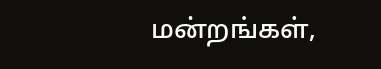மன்றங்கள்,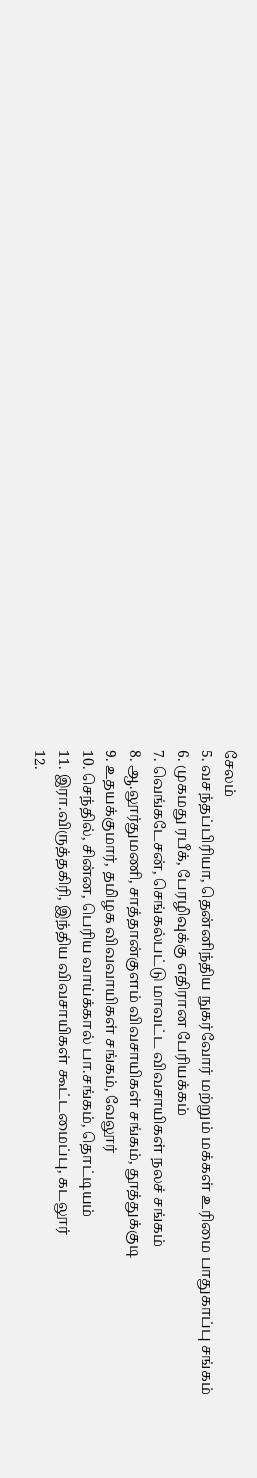சேலம்
5. வசந்தப்பிரியா, தென்னிந்திய நுகர்வோர் மற்றும் மக்கள் உரிமை பாதுகாப்பு சங்கம்
6. முகமது ரபீக், பேரழிவுக்கு எதிரான பேரியக்கம்
7. வெங்கடேசன், செங்கல்பட்டு மாவட்ட விவசாயிகள் நலச் சங்கம்
8. ஆ.லூர்துமணி, சாத்தான்குளம் விவசாயிகள் சங்கம், தூத்துக்குடி
9. உதயக்குமார், தமிழக விவவாயிகள் சங்கம், வேலூர்
10. செந்தில், சின்ன, பெரிய வாய்க்கால் பா.சங்கம், தொட்டியம்
11. இரா.விருத்தகிரி, இந்திய விவசாயிகள் கூட்டமைப்பு, கடலூர்
12.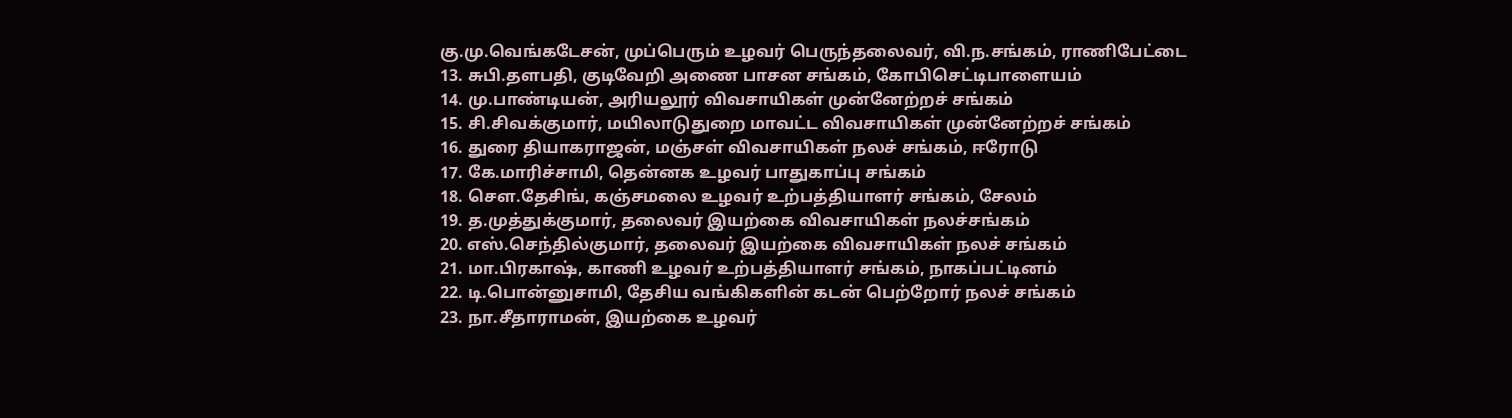கு.மு.வெங்கடேசன், முப்பெரும் உழவர் பெருந்தலைவர், வி.ந.சங்கம், ராணிபேட்டை
13. சுபி.தளபதி, குடிவேறி அணை பாசன சங்கம், கோபிசெட்டிபாளையம்
14. மு.பாண்டியன், அரியலூர் விவசாயிகள் முன்னேற்றச் சங்கம்
15. சி.சிவக்குமார், மயிலாடுதுறை மாவட்ட விவசாயிகள் முன்னேற்றச் சங்கம்
16. துரை தியாகராஜன், மஞ்சள் விவசாயிகள் நலச் சங்கம், ஈரோடு
17. கே.மாரிச்சாமி, தென்னக உழவர் பாதுகாப்பு சங்கம்
18. சௌ.தேசிங், கஞ்சமலை உழவர் உற்பத்தியாளர் சங்கம், சேலம்
19. த.முத்துக்குமார், தலைவர் இயற்கை விவசாயிகள் நலச்சங்கம்
20. எஸ்.செந்தில்குமார், தலைவர் இயற்கை விவசாயிகள் நலச் சங்கம்
21. மா.பிரகாஷ், காணி உழவர் உற்பத்தியாளர் சங்கம், நாகப்பட்டினம்
22. டி.பொன்னுசாமி, தேசிய வங்கிகளின் கடன் பெற்றோர் நலச் சங்கம்
23. நா.சீதாராமன், இயற்கை உழவர்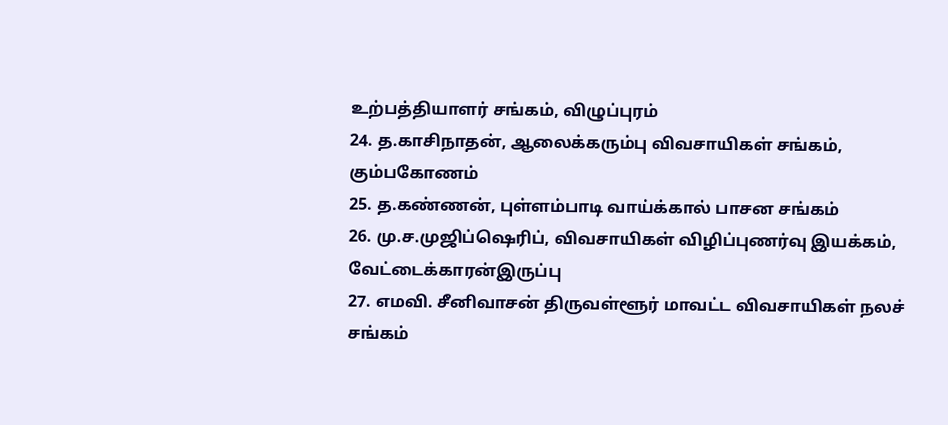உற்பத்தியாளர் சங்கம், விழுப்புரம்
24. த.காசிநாதன், ஆலைக்கரும்பு விவசாயிகள் சங்கம், கும்பகோணம்
25. த.கண்ணன், புள்ளம்பாடி வாய்க்கால் பாசன சங்கம்
26. மு.ச.முஜிப்ஷெரிப், விவசாயிகள் விழிப்புணர்வு இயக்கம், வேட்டைக்காரன்இருப்பு
27. எமவி. சீனிவாசன் திருவள்ளூர் மாவட்ட விவசாயிகள் நலச் சங்கம்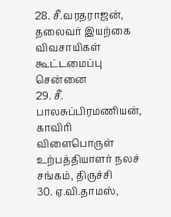28. சீ.வரதராஜன், தலைவர் இயற்கை விவசாயிகள் கூட்டமைப்பு சென்னை
29. சீ. பாலசுப்பிரமணியன், காவிரி விளைபொருள் உற்பத்தியாளர் நலச் சங்கம், திருச்சி
30. ஏ.வி.தாமஸ்,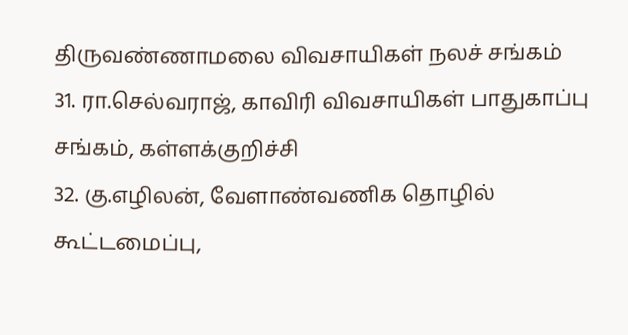திருவண்ணாமலை விவசாயிகள் நலச் சங்கம்
31. ரா.செல்வராஜ், காவிரி விவசாயிகள் பாதுகாப்பு சங்கம், கள்ளக்குறிச்சி
32. கு.எழிலன், வேளாண்வணிக தொழில் கூட்டமைப்பு,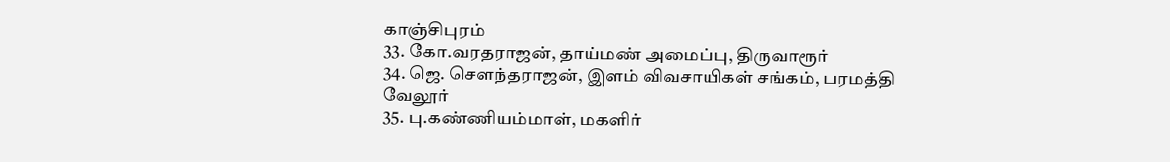காஞ்சிபுரம்
33. கோ.வரதராஜன், தாய்மண் அமைப்பு, திருவாரூர்
34. ஜெ. சௌந்தராஜன், இளம் விவசாயிகள் சங்கம், பரமத்தி வேலூர்
35. பு.கண்ணியம்மாள், மகளிர்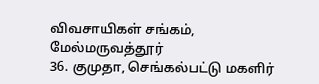விவசாயிகள் சங்கம், மேல்மருவத்தூர்
36. குமுதா, செங்கல்பட்டு மகளிர்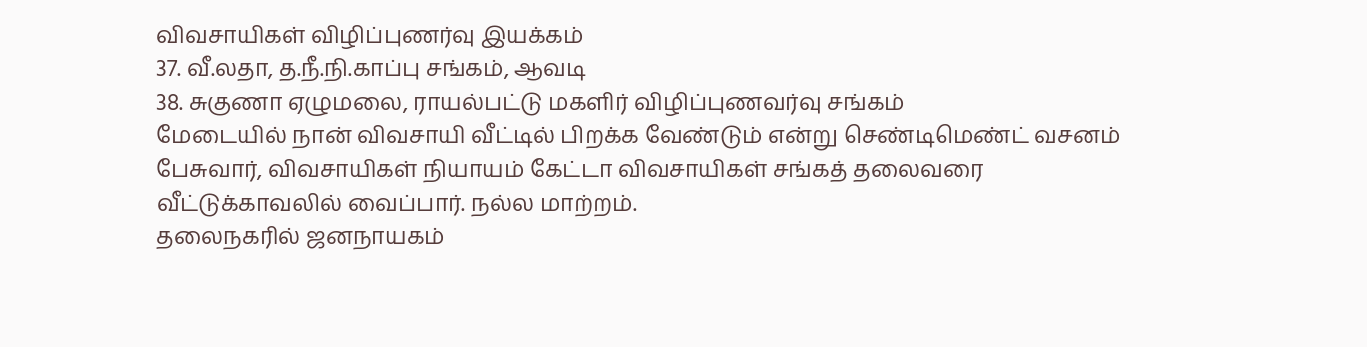விவசாயிகள் விழிப்புணர்வு இயக்கம்
37. வீ.லதா, த.நீ.நி.காப்பு சங்கம், ஆவடி
38. சுகுணா ஏழுமலை, ராயல்பட்டு மகளிர் விழிப்புணவர்வு சங்கம்
மேடையில் நான் விவசாயி வீட்டில் பிறக்க வேண்டும் என்று செண்டிமெண்ட் வசனம் பேசுவார், விவசாயிகள் நியாயம் கேட்டா விவசாயிகள் சங்கத் தலைவரை வீட்டுக்காவலில் வைப்பார். நல்ல மாற்றம்.
தலைநகரில் ஜனநாயகம்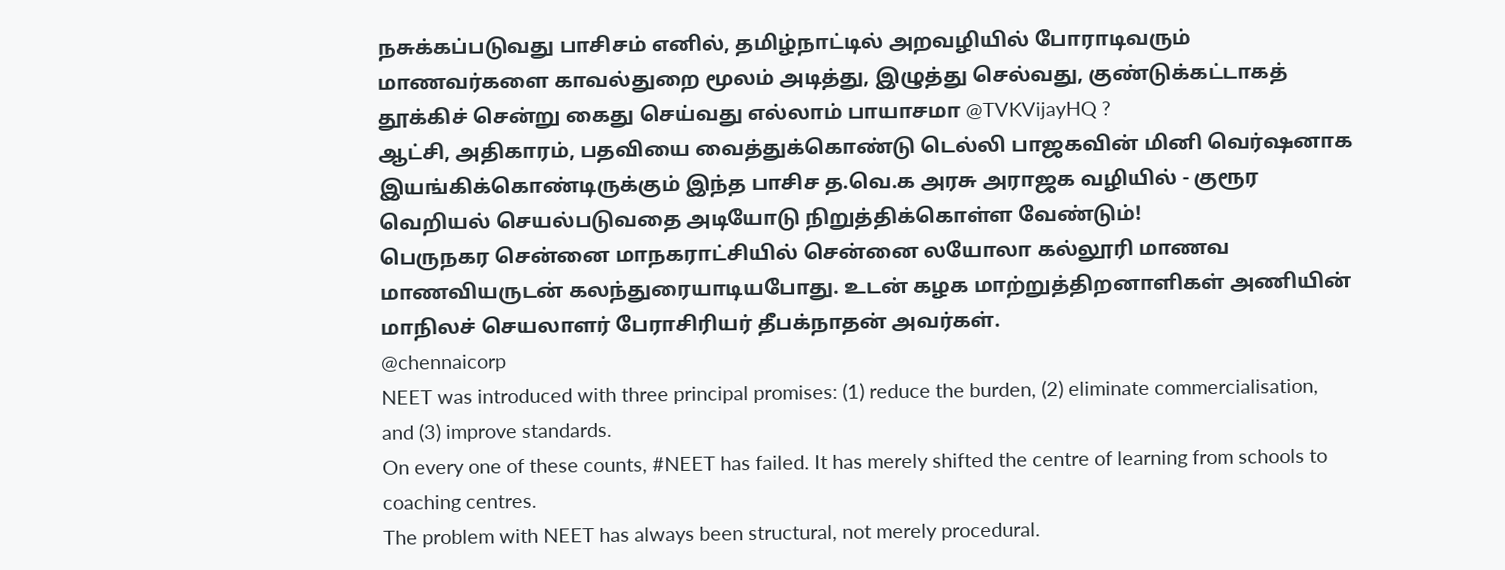நசுக்கப்படுவது பாசிசம் எனில், தமிழ்நாட்டில் அறவழியில் போராடிவரும் மாணவர்களை காவல்துறை மூலம் அடித்து, இழுத்து செல்வது, குண்டுக்கட்டாகத் தூக்கிச் சென்று கைது செய்வது எல்லாம் பாயாசமா @TVKVijayHQ ?
ஆட்சி, அதிகாரம், பதவியை வைத்துக்கொண்டு டெல்லி பாஜகவின் மினி வெர்ஷனாக இயங்கிக்கொண்டிருக்கும் இந்த பாசிச த.வெ.க அரசு அராஜக வழியில் - குரூர வெறியல் செயல்படுவதை அடியோடு நிறுத்திக்கொள்ள வேண்டும்!
பெருநகர சென்னை மாநகராட்சியில் சென்னை லயோலா கல்லூரி மாணவ மாணவியருடன் கலந்துரையாடியபோது. உடன் கழக மாற்றுத்திறனாளிகள் அணியின் மாநிலச் செயலாளர் பேராசிரியர் தீபக்நாதன் அவர்கள்.
@chennaicorp
NEET was introduced with three principal promises: (1) reduce the burden, (2) eliminate commercialisation, and (3) improve standards.
On every one of these counts, #NEET has failed. It has merely shifted the centre of learning from schools to coaching centres.
The problem with NEET has always been structural, not merely procedural.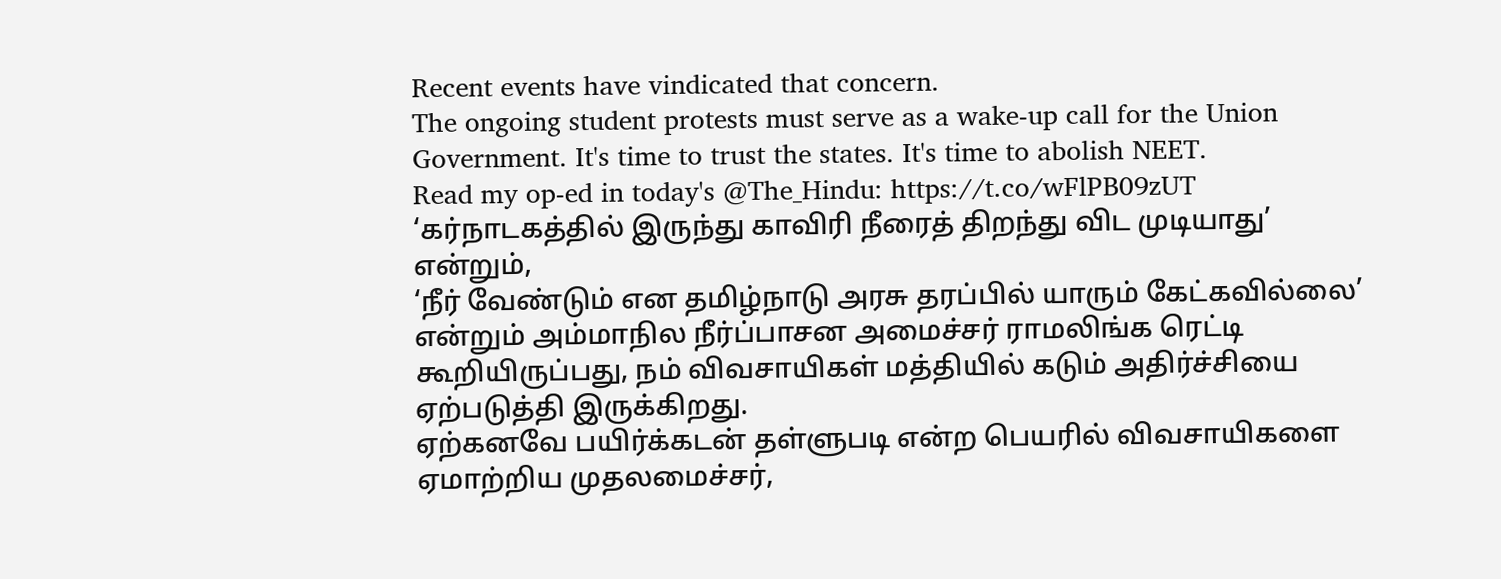Recent events have vindicated that concern.
The ongoing student protests must serve as a wake-up call for the Union Government. It's time to trust the states. It's time to abolish NEET.
Read my op-ed in today's @The_Hindu: https://t.co/wFlPB09zUT
‘கர்நாடகத்தில் இருந்து காவிரி நீரைத் திறந்து விட முடியாது’ என்றும்,
‘நீர் வேண்டும் என தமிழ்நாடு அரசு தரப்பில் யாரும் கேட்கவில்லை’ என்றும் அம்மாநில நீர்ப்பாசன அமைச்சர் ராமலிங்க ரெட்டி கூறியிருப்பது, நம் விவசாயிகள் மத்தியில் கடும் அதிர்ச்சியை ஏற்படுத்தி இருக்கிறது.
ஏற்கனவே பயிர்க்கடன் தள்ளுபடி என்ற பெயரில் விவசாயிகளை ஏமாற்றிய முதலமைச்சர்,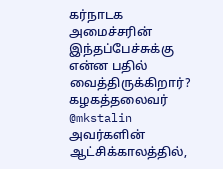கர்நாடக அமைச்சரின் இந்தப்பேச்சுக்கு என்ன பதில் வைத்திருக்கிறார்?
கழகத்தலைவர் @mkstalin அவர்களின் ஆட்சிக்காலத்தில்,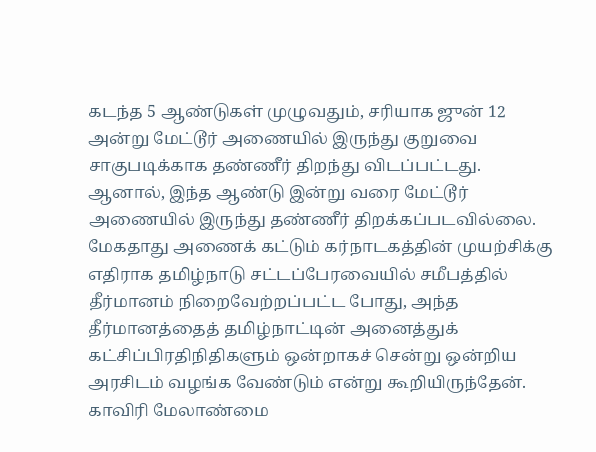கடந்த 5 ஆண்டுகள் முழுவதும், சரியாக ஜுன் 12 அன்று மேட்டூர் அணையில் இருந்து குறுவை சாகுபடிக்காக தண்ணீர் திறந்து விடப்பட்டது.
ஆனால், இந்த ஆண்டு இன்று வரை மேட்டூர் அணையில் இருந்து தண்ணீர் திறக்கப்படவில்லை.
மேகதாது அணைக் கட்டும் கர்நாடகத்தின் முயற்சிக்கு எதிராக தமிழ்நாடு சட்டப்பேரவையில் சமீபத்தில் தீர்மானம் நிறைவேற்றப்பட்ட போது, அந்த தீர்மானத்தைத் தமிழ்நாட்டின் அனைத்துக் கட்சிப்பிரதிநிதிகளும் ஒன்றாகச் சென்று ஒன்றிய அரசிடம் வழங்க வேண்டும் என்று கூறியிருந்தேன்.
காவிரி மேலாண்மை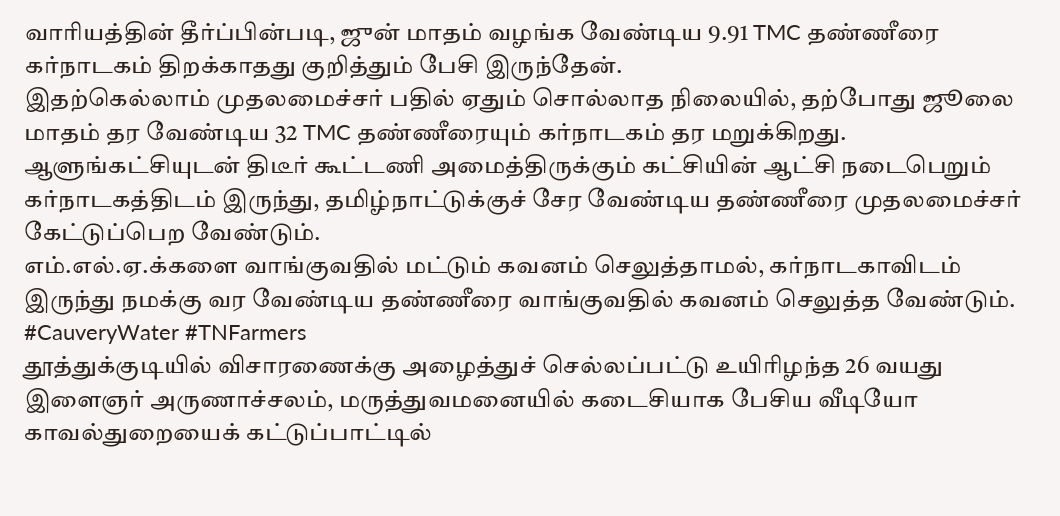வாரியத்தின் தீர்ப்பின்படி, ஜுன் மாதம் வழங்க வேண்டிய 9.91 TMC தண்ணீரை கர்நாடகம் திறக்காதது குறித்தும் பேசி இருந்தேன்.
இதற்கெல்லாம் முதலமைச்சர் பதில் ஏதும் சொல்லாத நிலையில், தற்போது ஜூலை மாதம் தர வேண்டிய 32 TMC தண்ணீரையும் கர்நாடகம் தர மறுக்கிறது.
ஆளுங்கட்சியுடன் திடீர் கூட்டணி அமைத்திருக்கும் கட்சியின் ஆட்சி நடைபெறும் கர்நாடகத்திடம் இருந்து, தமிழ்நாட்டுக்குச் சேர வேண்டிய தண்ணீரை முதலமைச்சர் கேட்டுப்பெற வேண்டும்.
எம்.எல்.ஏ.க்களை வாங்குவதில் மட்டும் கவனம் செலுத்தாமல், கர்நாடகாவிடம் இருந்து நமக்கு வர வேண்டிய தண்ணீரை வாங்குவதில் கவனம் செலுத்த வேண்டும்.
#CauveryWater #TNFarmers
தூத்துக்குடியில் விசாரணைக்கு அழைத்துச் செல்லப்பட்டு உயிரிழந்த 26 வயது இளைஞர் அருணாச்சலம், மருத்துவமனையில் கடைசியாக பேசிய வீடியோ
காவல்துறையைக் கட்டுப்பாட்டில்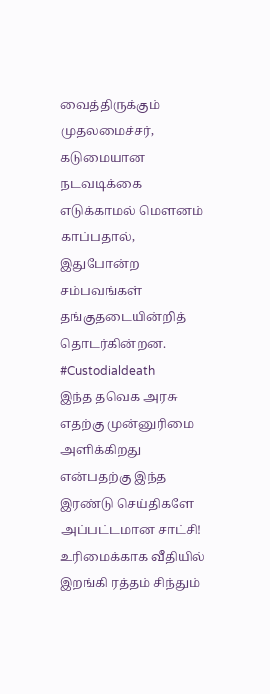வைத்திருக்கும் முதலமைச்சர், கடுமையான நடவடிக்கை எடுக்காமல் மௌனம் காப்பதால், இதுபோன்ற சம்பவங்கள் தங்குதடையின்றித் தொடர்கின்றன.
#Custodialdeath
இந்த தவெக அரசு எதற்கு முன்னுரிமை அளிக்கிறது என்பதற்கு இந்த இரண்டு செய்திகளே அப்பட்டமான சாட்சி!
உரிமைக்காக வீதியில் இறங்கி ரத்தம் சிந்தும்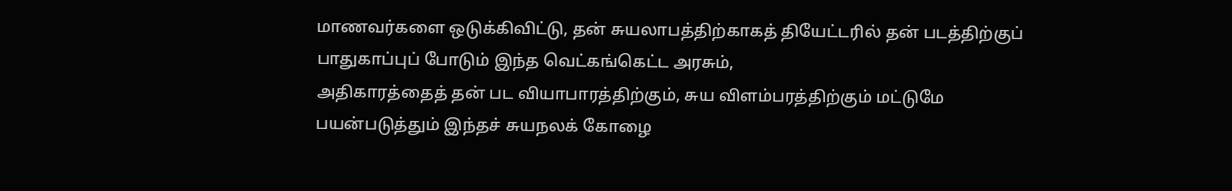மாணவர்களை ஒடுக்கிவிட்டு, தன் சுயலாபத்திற்காகத் தியேட்டரில் தன் படத்திற்குப் பாதுகாப்புப் போடும் இந்த வெட்கங்கெட்ட அரசும்,
அதிகாரத்தைத் தன் பட வியாபாரத்திற்கும், சுய விளம்பரத்திற்கும் மட்டுமே பயன்படுத்தும் இந்தச் சுயநலக் கோழை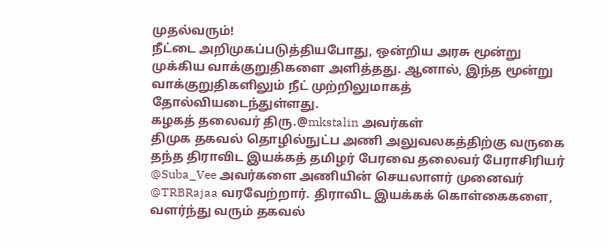முதல்வரும்!
நீட்டை அறிமுகப்படுத்தியபோது, ஒன்றிய அரசு மூன்று முக்கிய வாக்குறுதிகளை அளித்தது. ஆனால், இந்த மூன்று வாக்குறுதிகளிலும் நீட் முற்றிலுமாகத் தோல்வியடைந்துள்ளது.
கழகத் தலைவர் திரு.@mkstalin அவர்கள்
திமுக தகவல் தொழில்நுட்ப அணி அலுவலகத்திற்கு வருகை தந்த திராவிட இயக்கத் தமிழர் பேரவை தலைவர் பேராசிரியர் @Suba_Vee அவர்களை அணியின் செயலாளர் முனைவர் @TRBRajaa வரவேற்றார். திராவிட இயக்கக் கொள்கைகளை, வளர்ந்து வரும் தகவல்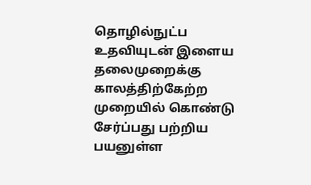தொழில்நுட்ப உதவியுடன் இளைய தலைமுறைக்கு காலத்திற்கேற்ற முறையில் கொண்டு சேர்ப்பது பற்றிய பயனுள்ள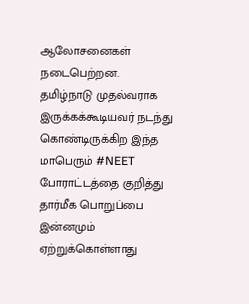ஆலோசனைகள் நடைபெற்றன.
தமிழ்நாடு முதல்வராக இருக்கக்கூடியவர் நடந்து கொண்டிருக்கிற இந்த மாபெரும் #NEET போராட்டத்தை குறித்து தார்மீக பொறுப்பை இன்னமும் ஏற்றுக்கொள்ளாது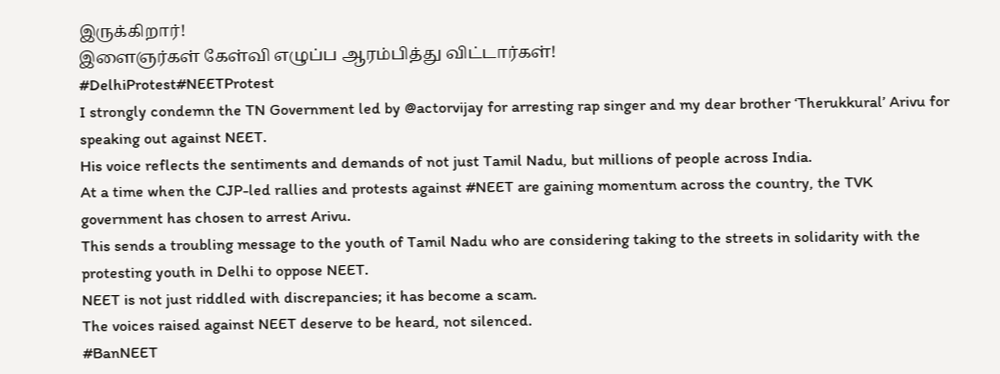இருக்கிறார்!
இளைஞர்கள் கேள்வி எழுப்ப ஆரம்பித்து விட்டார்கள்!
#DelhiProtest#NEETProtest
I strongly condemn the TN Government led by @actorvijay for arresting rap singer and my dear brother ‘Therukkural’ Arivu for speaking out against NEET.
His voice reflects the sentiments and demands of not just Tamil Nadu, but millions of people across India.
At a time when the CJP-led rallies and protests against #NEET are gaining momentum across the country, the TVK government has chosen to arrest Arivu.
This sends a troubling message to the youth of Tamil Nadu who are considering taking to the streets in solidarity with the protesting youth in Delhi to oppose NEET.
NEET is not just riddled with discrepancies; it has become a scam.
The voices raised against NEET deserve to be heard, not silenced.
#BanNEET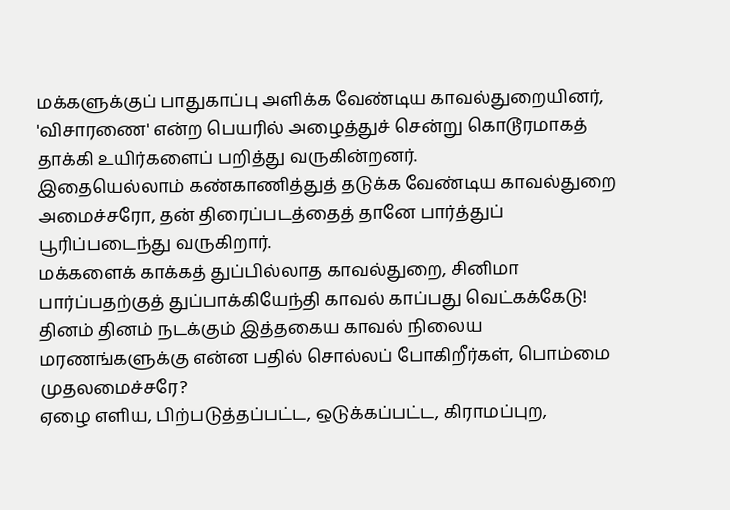மக்களுக்குப் பாதுகாப்பு அளிக்க வேண்டிய காவல்துறையினர், 'விசாரணை' என்ற பெயரில் அழைத்துச் சென்று கொடூரமாகத் தாக்கி உயிர்களைப் பறித்து வருகின்றனர்.
இதையெல்லாம் கண்காணித்துத் தடுக்க வேண்டிய காவல்துறை அமைச்சரோ, தன் திரைப்படத்தைத் தானே பார்த்துப் பூரிப்படைந்து வருகிறார்.
மக்களைக் காக்கத் துப்பில்லாத காவல்துறை, சினிமா பார்ப்பதற்குத் துப்பாக்கியேந்தி காவல் காப்பது வெட்கக்கேடு!
தினம் தினம் நடக்கும் இத்தகைய காவல் நிலைய மரணங்களுக்கு என்ன பதில் சொல்லப் போகிறீர்கள், பொம்மை முதலமைச்சரே?
ஏழை எளிய, பிற்படுத்தப்பட்ட, ஒடுக்கப்பட்ட, கிராமப்புற,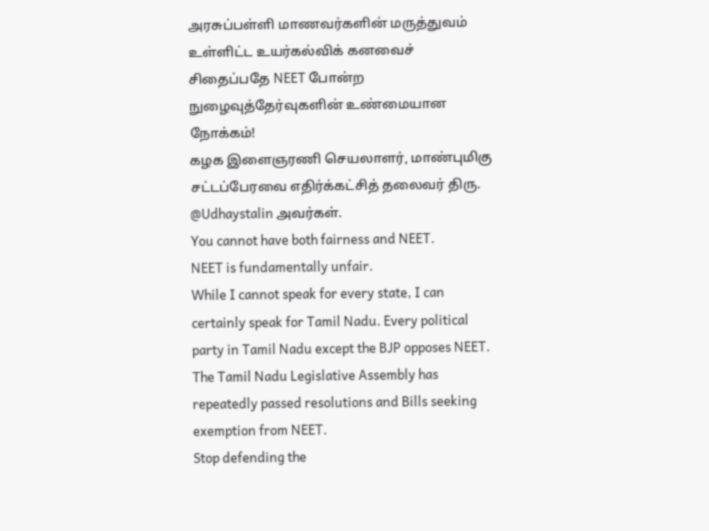அரசுப்பள்ளி மாணவர்களின் மருத்துவம் உள்ளிட்ட உயர்கல்விக் கனவைச் சிதைப்பதே NEET போன்ற நுழைவுத்தேர்வுகளின் உண்மையான நோக்கம்!
கழக இளைஞரணி செயலாளர், மாண்புமிகு சட்டப்பேரவை எதிர்க்கட்சித் தலைவர் திரு. @Udhaystalin அவர்கள்.
You cannot have both fairness and NEET.
NEET is fundamentally unfair.
While I cannot speak for every state, I can certainly speak for Tamil Nadu. Every political party in Tamil Nadu except the BJP opposes NEET. The Tamil Nadu Legislative Assembly has repeatedly passed resolutions and Bills seeking exemption from NEET.
Stop defending the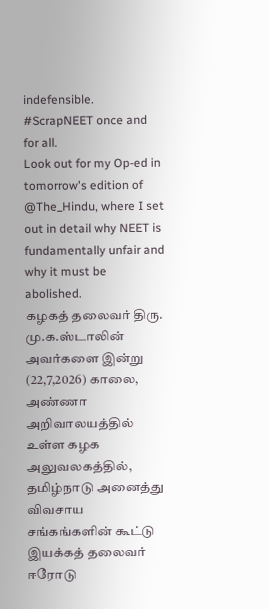indefensible. #ScrapNEET once and for all.
Look out for my Op-ed in tomorrow's edition of @The_Hindu, where I set out in detail why NEET is fundamentally unfair and why it must be abolished.
கழகத் தலைவர் திரு. மு.க.ஸ்டாலின் அவர்களை இன்று (22,7,2026) காலை, அண்ணா அறிவாலயத்தில் உள்ள கழக அலுவலகத்தில், தமிழ்நாடு அனைத்து விவசாய சங்கங்களின் கூட்டு இயக்கத் தலைவர் ஈரோடு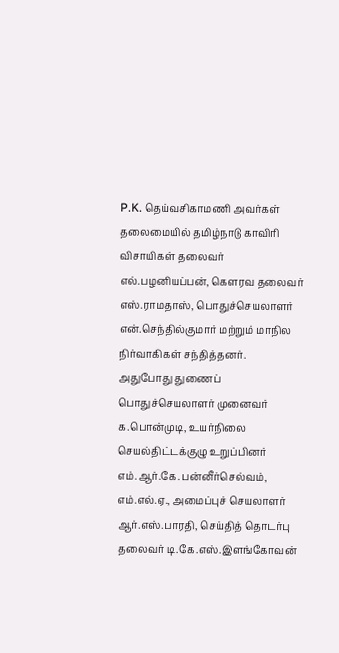P.K. தெய்வசிகாமணி அவர்கள் தலைமையில் தமிழ்நாடு காவிரி விசாயிகள் தலைவர் எல்.பழனியப்பன், கௌரவ தலைவர் எஸ்.ராமதாஸ், பொதுச்செயலாளர் என்.செந்தில்குமார் மற்றும் மாநில நிர்வாகிகள் சந்தித்தனர்.
அதுபோது துணைப் பொதுச்செயலாளர் முனைவர் க.பொன்முடி, உயர்நிலை செயல்திட்டக்குழு உறுப்பினர் எம்.ஆர்.கே.பன்னீர்செல்வம், எம்.எல்.ஏ., அமைப்புச் செயலாளர் ஆர்.எஸ்.பாரதி, செய்தித் தொடர்பு தலைவர் டி.கே.எஸ்.இளங்கோவன்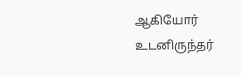ஆகியோர் உடனிருந்தர்